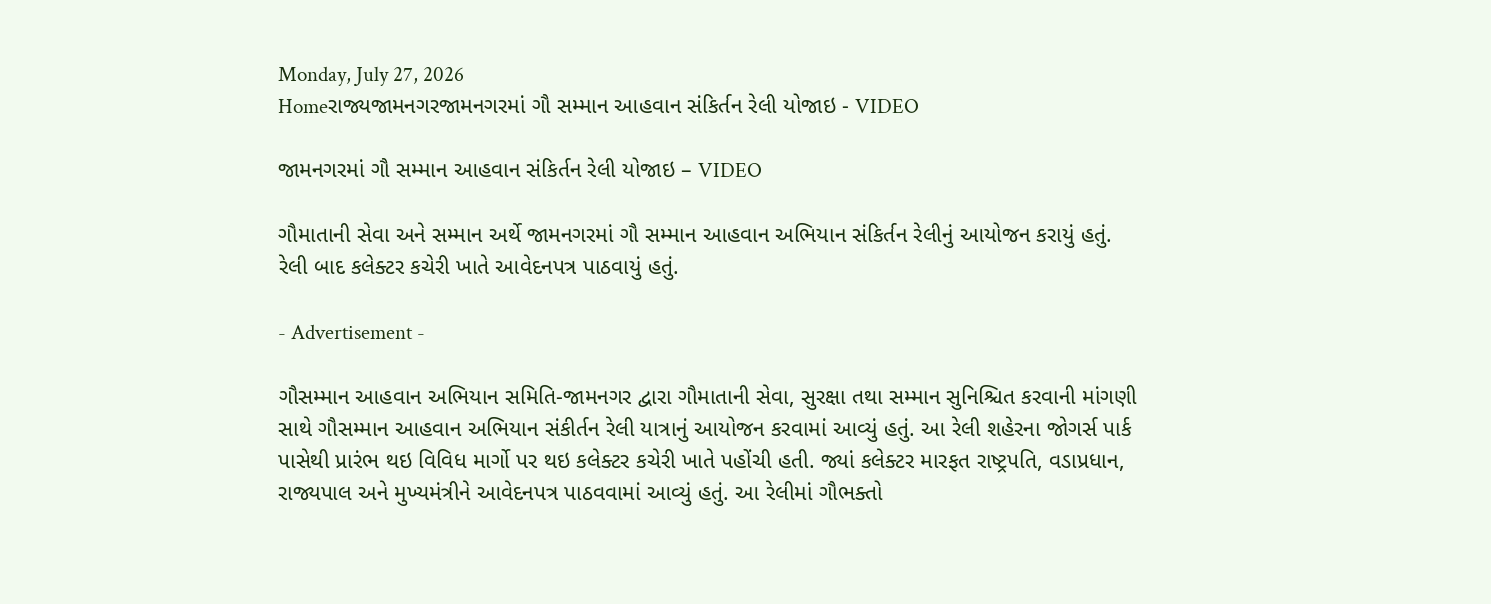Monday, July 27, 2026
Homeરાજ્યજામનગરજામનગરમાં ગૌ સમ્માન આહવાન સંકિર્તન રેલી યોજાઇ - VIDEO

જામનગરમાં ગૌ સમ્માન આહવાન સંકિર્તન રેલી યોજાઇ – VIDEO

ગૌમાતાની સેવા અને સમ્માન અર્થે જામનગરમાં ગૌ સમ્માન આહવાન અભિયાન સંકિર્તન રેલીનું આયોજન કરાયું હતું. રેલી બાદ કલેક્ટર કચેરી ખાતે આવેદનપત્ર પાઠવાયું હતું.

- Advertisement -

ગૌસમ્માન આહવાન અભિયાન સમિતિ-જામનગર દ્વારા ગૌમાતાની સેવા, સુરક્ષા તથા સમ્માન સુનિશ્ચિત કરવાની માંગણી સાથે ગૌસમ્માન આહવાન અભિયાન સંકીર્તન રેલી યાત્રાનું આયોજન કરવામાં આવ્યું હતું. આ રેલી શહેરના જોગર્સ પાર્ક પાસેથી પ્રારંભ થઇ વિવિધ માર્ગો પર થઇ કલેક્ટર કચેરી ખાતે પહોંચી હતી. જ્યાં કલેક્ટર મારફત રાષ્ટ્રપતિ, વડાપ્રધાન, રાજ્યપાલ અને મુખ્યમંત્રીને આવેદનપત્ર પાઠવવામાં આવ્યું હતું. આ રેલીમાં ગૌભક્તો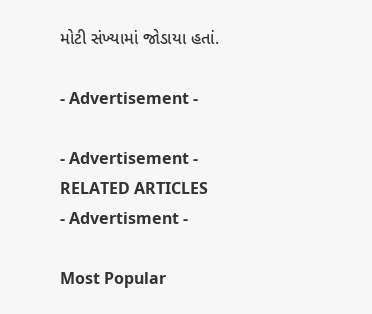મોટી સંખ્યામાં જોડાયા હતાં.

- Advertisement -

- Advertisement -
RELATED ARTICLES
- Advertisment -

Most Popular